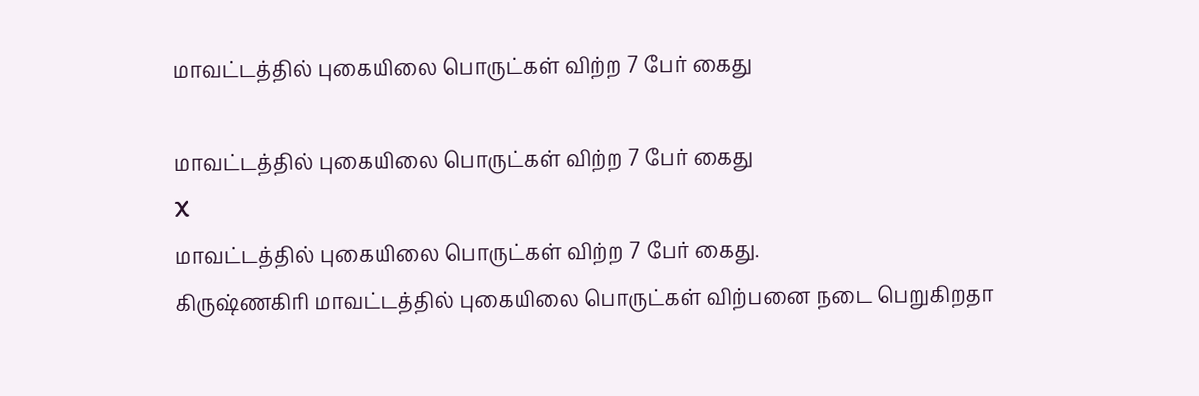மாவட்டத்தில் புகையிலை பொருட்கள் விற்ற 7 பேர் கைது

மாவட்டத்தில் புகையிலை பொருட்கள் விற்ற 7 பேர் கைது
X
மாவட்டத்தில் புகையிலை பொருட்கள் விற்ற 7 பேர் கைது.
கிருஷ்ணகிரி மாவட்டத்தில் புகையிலை பொருட்கள் விற்பனை நடை பெறுகிறதா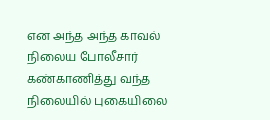என அந்த அந்த காவல் நிலைய போலீசார் கண்காணித்து வந்த நிலையில் புகையிலை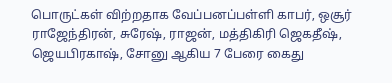பொருட்கள் விற்றதாக வேப்பனப்பள்ளி காபர், ஒசூர் ராஜேந்திரன், சுரேஷ், ராஜன், மத்திகிரி ஜெகதீஷ், ஜெயபிரகாஷ், சோனு ஆகிய 7 பேரை கைது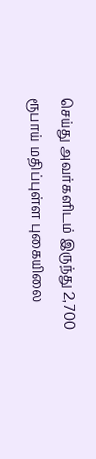செய்து அவர்களிடம் இருந்து 2,700 ரூபாய் மதிப்புள்ள புகையிலை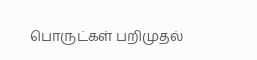பொருட்கள் பறிமுதல்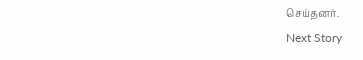செய்தனர்.
Next Story